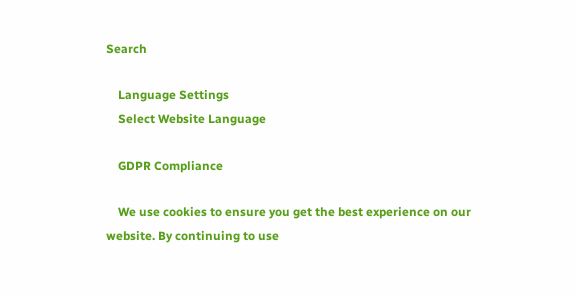Search

    Language Settings
    Select Website Language

    GDPR Compliance

    We use cookies to ensure you get the best experience on our website. By continuing to use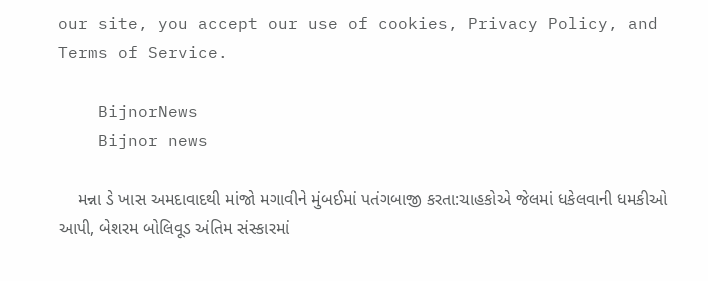our site, you accept our use of cookies, Privacy Policy, and Terms of Service.

    BijnorNews
    Bijnor news

    મન્ના ડે ખાસ અમદાવાદથી માંજો મગાવીને મુંબઈમાં પતંગબાજી કરતા:ચાહકોએ જેલમાં ધકેલવાની ધમકીઓ આપી, બેશરમ બોલિવૂડ અંતિમ સંસ્કારમાં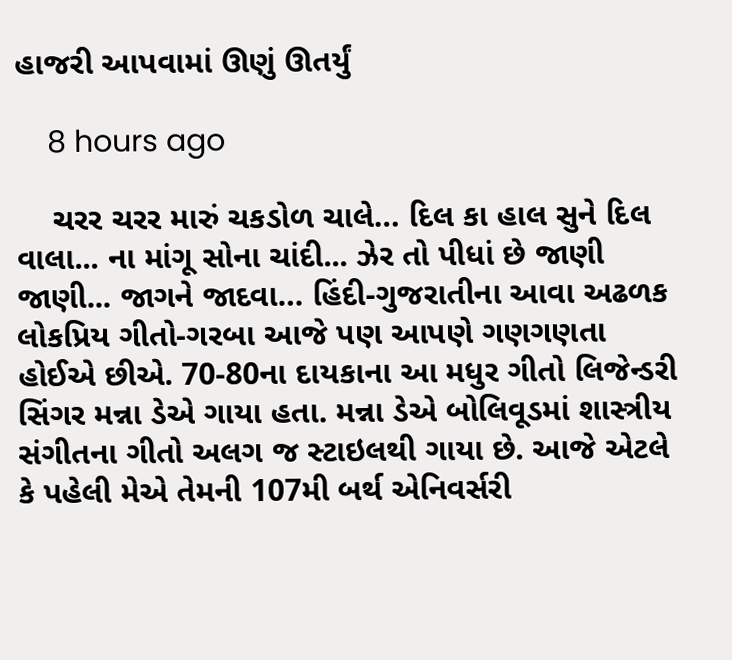હાજરી આપવામાં ઊણું ઊતર્યું

    8 hours ago

    ચરર ચરર મારું ચકડોળ ચાલે… દિલ કા હાલ સુને દિલ વાલા... ના માંગૂ સોના ચાંદી... ઝેર તો પીધાં છે જાણી જાણી... જાગને જાદવા… હિંદી-ગુજરાતીના આવા અઢળક લોકપ્રિય ગીતો-ગરબા આજે પણ આપણે ગણગણતા હોઈએ છીએ. 70-80ના દાયકાના આ મધુર ગીતો લિજેન્ડરી સિંગર મન્ના ડેએ ગાયા હતા. મન્ના ડેએ બોલિવૂડમાં શાસ્ત્રીય સંગીતના ગીતો અલગ જ સ્ટાઇલથી ગાયા છે. આજે એટલે કે પહેલી મેએ તેમની 107મી બર્થ એનિવર્સરી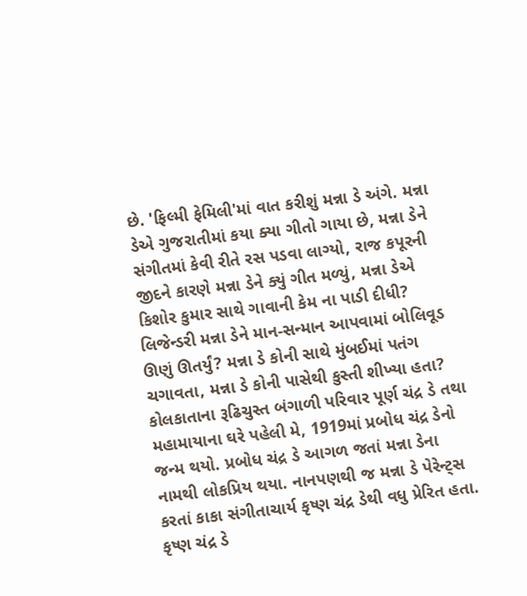છે. 'ફિલ્મી ફેમિલી'માં વાત કરીશું મન્ના ડે અંગે. મન્ના ડેએ ગુજરાતીમાં કયા ક્યા ગીતો ગાયા છે, મન્ના ડેને સંગીતમાં કેવી રીતે રસ પડવા લાગ્યો, રાજ કપૂરની જીદને કારણે મન્ના ડેને ક્યું ગીત મળ્યું, મન્ના ડેએ કિશોર કુમાર સાથે ગાવાની કેમ ના પાડી દીધી? લિજેન્ડરી મન્ના ડેને માન-સન્માન આપવામાં બોલિવૂડ ઊણું ઊતર્યું? મન્ના ડે કોની સાથે મુંબઈમાં પતંગ ચગાવતા, મન્ના ડે કોની પાસેથી કુસ્તી શીખ્યા હતા? કોલકાતાના રૂઢિચુસ્ત બંગાળી પરિવાર પૂર્ણ ચંદ્ર ડે તથા મહામાયાના ઘરે પહેલી મે, 1919માં પ્રબોધ ચંદ્ર ડેનો જન્મ થયો. પ્રબોધ ચંદ્ર ડે આગળ જતાં મન્ના ડેના નામથી લોકપ્રિય થયા. નાનપણથી જ મન્ના ડે પેરેન્ટ્સ કરતાં કાકા સંગીતાચાર્ય કૃષ્ણ ચંદ્ર ડેથી વધુ પ્રેરિત હતા. કૃષ્ણ ચંદ્ર ડે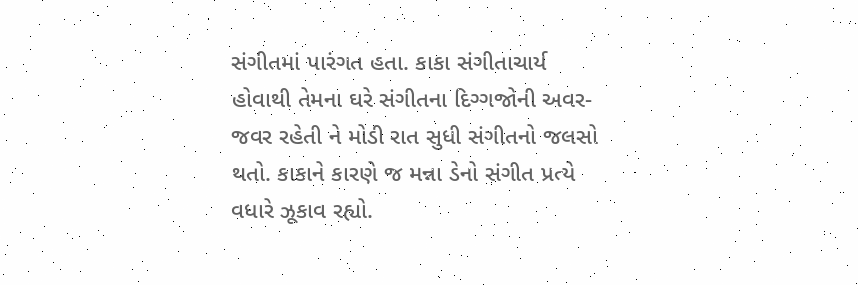સંગીતમાં પારંગત હતા. કાકા સંગીતાચાર્ય હોવાથી તેમના ઘરે સંગીતના દિગ્ગજોની અવર-જવર રહેતી ને મોડી રાત સુધી સંગીતનો જલસો થતો. કાકાને કારણે જ મન્ના ડેનો સંગીત પ્રત્યે વધારે ઝૂકાવ રહ્યો.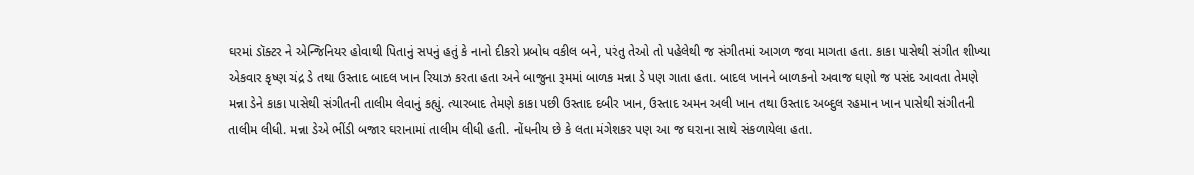ઘરમાં ડૉક્ટર ને એન્જિનિયર હોવાથી પિતાનું સપનું હતું કે નાનો દીકરો પ્રબોધ વકીલ બને, પરંતુ તેઓ તો પહેલેથી જ સંગીતમાં આગળ જવા માગતા હતા. કાકા પાસેથી સંગીત શીખ્યા એકવાર કૃષ્ણ ચંદ્ર ડે તથા ઉસ્તાદ બાદલ ખાન રિયાઝ કરતા હતા અને બાજુના રૂમમાં બાળક મન્ના ડે પણ ગાતા હતા. બાદલ ખાનને બાળકનો અવાજ ઘણો જ પસંદ આવતા તેમણે મન્ના ડેને કાકા પાસેથી સંગીતની તાલીમ લેવાનું કહ્યું. ત્યારબાદ તેમણે કાકા પછી ઉસ્તાદ દબીર ખાન, ઉસ્તાદ અમન અલી ખાન તથા ઉસ્તાદ અબ્દુલ રહમાન ખાન પાસેથી સંગીતની તાલીમ લીધી. મન્ના ડેએ ભીંડી બજાર ઘરાનામાં તાલીમ લીધી હતી. નોંધનીય છે કે લતા મંગેશકર પણ આ જ ઘરાના સાથે સંકળાયેલા હતા.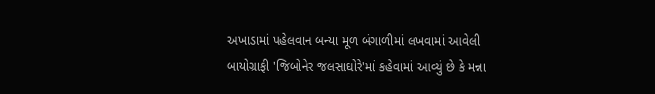અખાડામાં પહેલવાન બન્યા મૂળ બંગાળીમાં લખવામાં આવેલી બાયોગ્રાફી 'જિબોનેર જલસાઘોરે'માં કહેવામાં આવ્યું છે કે મન્ના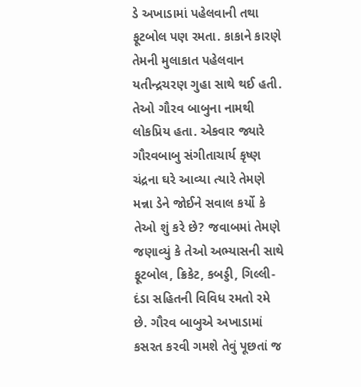ડે અખાડામાં પહેલવાની તથા ફૂટબોલ પણ રમતા. કાકાને કારણે તેમની મુલાકાત પહેલવાન યતીન્દ્રચરણ ગુહા સાથે થઈ હતી. તેઓ ગૌરવ બાબુના નામથી લોકપ્રિય હતા. એકવાર જ્યારે ગૌરવબાબુ સંગીતાચાર્ય કૃષ્ણ ચંદ્રના ઘરે આવ્યા ત્યારે તેમણે મન્ના ડેને જોઈને સવાલ કર્યો કે તેઓ શું કરે છે? જવાબમાં તેમણે જણાવ્યું કે તેઓ અભ્યાસની સાથે ફૂટબોલ, ક્રિકેટ, કબડ્ડી, ગિલ્લી-દંડા સહિતની વિવિધ રમતો રમે છે. ગૌરવ બાબુએ અખાડામાં કસરત કરવી ગમશે તેવું પૂછતાં જ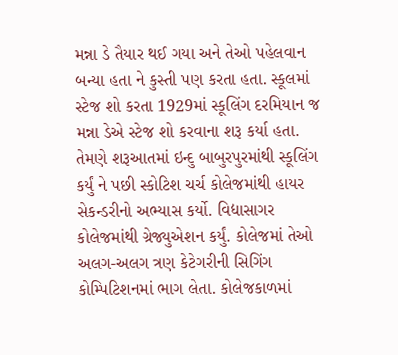મન્ના ડે તૈયાર થઈ ગયા અને તેઓ પહેલવાન બન્યા હતા ને કુસ્તી પણ કરતા હતા. સ્કૂલમાં સ્ટેજ શો કરતા 1929માં સ્કૂલિંગ દરમિયાન જ મન્ના ડેએ સ્ટેજ શો કરવાના શરૂ કર્યા હતા. તેમણે શરૂઆતમાં ઇન્દુ બાબુરપુરમાંથી સ્કૂલિંગ કર્યું ને પછી સ્કોટિશ ચર્ચ કોલેજમાંથી હાયર સેકન્ડરીનો અભ્યાસ કર્યો. વિદ્યાસાગર કોલેજમાંથી ગ્રેજ્યુએશન કર્યું. કોલેજમાં તેઓ અલગ-અલગ ત્રણ કેટેગરીની સિગિંગ કોમ્પિટિશનમાં ભાગ લેતા. કોલેજકાળમાં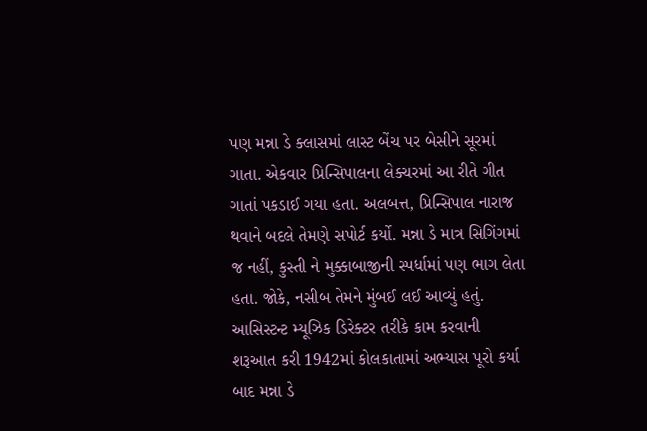પણ મન્ના ડે ક્લાસમાં લાસ્ટ બેંચ પર બેસીને સૂરમાં ગાતા. એકવાર પ્રિન્સિપાલના લેક્ચરમાં આ રીતે ગીત ગાતાં પકડાઈ ગયા હતા. અલબત્ત, પ્રિન્સિપાલ નારાજ થવાને બદલે તેમણે સપોર્ટ કર્યો. મન્ના ડે માત્ર સિગિંગમાં જ નહીં, કુસ્તી ને મુક્કાબાજીની સ્પર્ધામાં પણ ભાગ લેતા હતા. જોકે, નસીબ તેમને મુંબઈ લઈ આવ્યું હતું. આસિસ્ટન્ટ મ્યૂઝિક ડિરેક્ટર તરીકે કામ કરવાની શરૂઆત કરી 1942માં કોલકાતામાં અભ્યાસ પૂરો કર્યા બાદ મન્ના ડે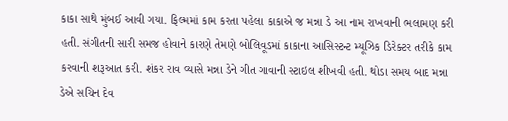કાકા સાથે મુંબઈ આવી ગયા. ફિલ્મમાં કામ કરતા પહેલા કાકાએ જ મન્ના ડે આ નામ રાખવાની ભલામણ કરી હતી. સંગીતની સારી સમજ હોવાને કારણે તેમણે બોલિવૂડમાં કાકાના આસિસ્ટન્ટ મ્યૂઝિક ડિરેક્ટર તરીકે કામ કરવાની શરૂઆત કરી. શંકર રાવ વ્યાસે મન્ના ડેને ગીત ગાવાની સ્ટાઇલ શીખવી હતી. થોડા સમય બાદ મન્ના ડેએ સચિન દેવ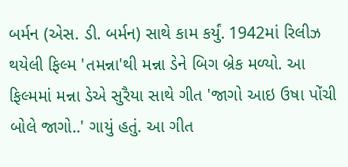બર્મન (એસ. ડી. બર્મન) સાથે કામ કર્યું. 1942માં રિલીઝ થયેલી ફિલ્મ 'તમન્ના'થી મન્ના ડેને બિગ બ્રેક મળ્યો. આ ફિલ્મમાં મન્ના ડેએ સુરૈયા સાથે ગીત 'જાગો આઇ ઉષા પોંચી બોલે જાગો..' ગાયું હતું. આ ગીત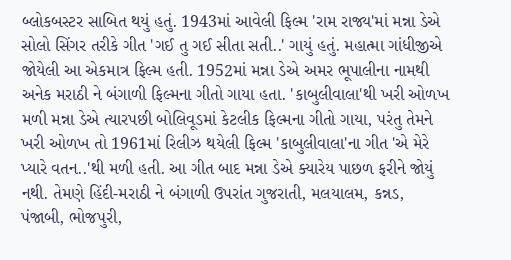બ્લોકબસ્ટર સાબિત થયું હતું. 1943માં આવેલી ફિલ્મ 'રામ રાજ્ય'માં મન્ના ડેએ સોલો સિંગર તરીકે ગીત 'ગઈ તુ ગઈ સીતા સતી..' ગાયું હતું. મહાત્મા ગાંધીજીએ જોયેલી આ એકમાત્ર ફિલ્મ હતી. 1952માં મન્ના ડેએ અમર ભૂપાલીના નામથી અનેક મરાઠી ને બંગાળી ફિલ્મના ગીતો ગાયા હતા. 'કાબુલીવાલા'થી ખરી ઓળખ મળી મન્ના ડેએ ત્યારપછી બોલિવૂડમાં કેટલીક ફિલ્મના ગીતો ગાયા, પરંતુ તેમને ખરી ઓળખ તો 1961માં રિલીઝ થયેલી ફિલ્મ 'કાબુલીવાલા'ના ગીત 'એ મેરે પ્યારે વતન..'થી મળી હતી. આ ગીત બાદ મન્ના ડેએ ક્યારેય પાછળ ફરીને જોયું નથી. તેમણે હિંદી-મરાઠી ને બંગાળી ઉપરાંત ગુજરાતી, મલયાલમ, કન્નડ, પંજાબી, ભોજપુરી,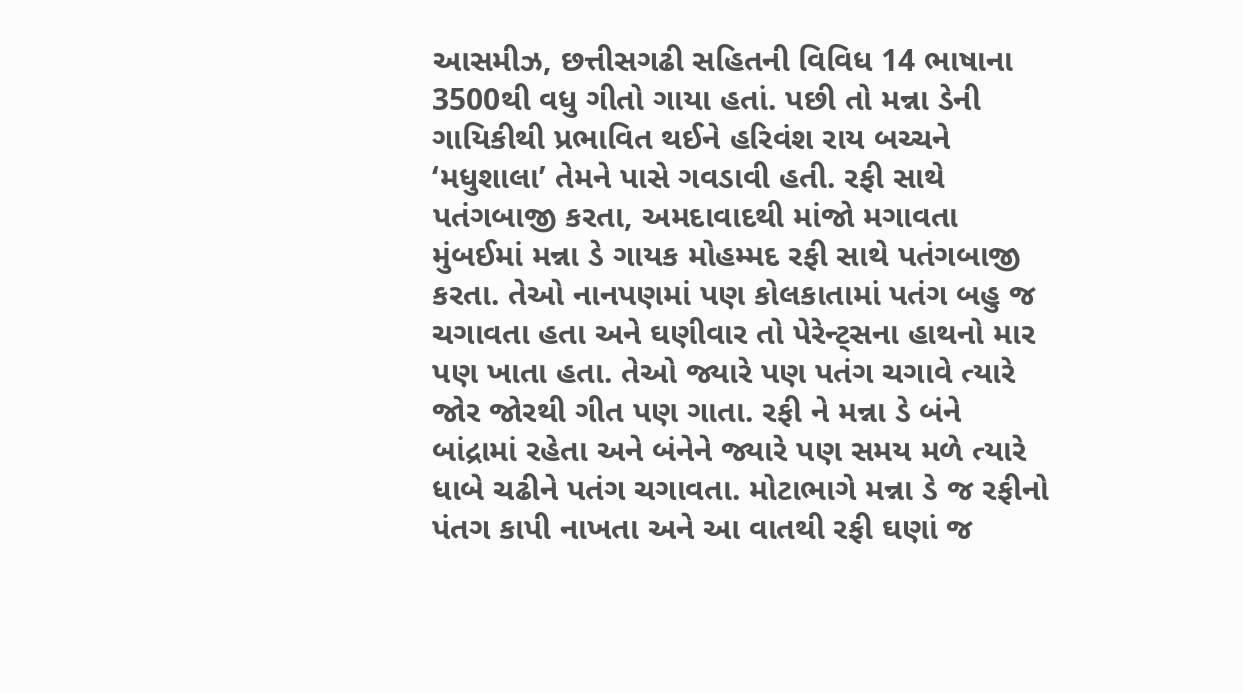આસમીઝ, છત્તીસગઢી સહિતની વિવિધ 14 ભાષાના 3500થી વધુ ગીતો ગાયા હતાં. પછી તો મન્ના ડેની ગાયિકીથી પ્રભાવિત થઈને હરિવંશ રાય બચ્ચને ‘મધુશાલા’ તેમને પાસે ગવડાવી હતી. રફી સાથે પતંગબાજી કરતા, અમદાવાદથી માંજો મગાવતા મુંબઈમાં મન્ના ડે ગાયક મોહમ્મદ રફી સાથે પતંગબાજી કરતા. તેઓ નાનપણમાં પણ કોલકાતામાં પતંગ બહુ જ ચગાવતા હતા અને ઘણીવાર તો પેરેન્ટ્સના હાથનો માર પણ ખાતા હતા. તેઓ જ્યારે પણ પતંગ ચગાવે ત્યારે જોર જોરથી ગીત પણ ગાતા. રફી ને મન્ના ડે બંને બાંદ્રામાં રહેતા અને બંનેને જ્યારે પણ સમય મળે ત્યારે ધાબે ચઢીને પતંગ ચગાવતા. મોટાભાગે મન્ના ડે જ રફીનો પંતગ કાપી નાખતા અને આ વાતથી રફી ઘણાં જ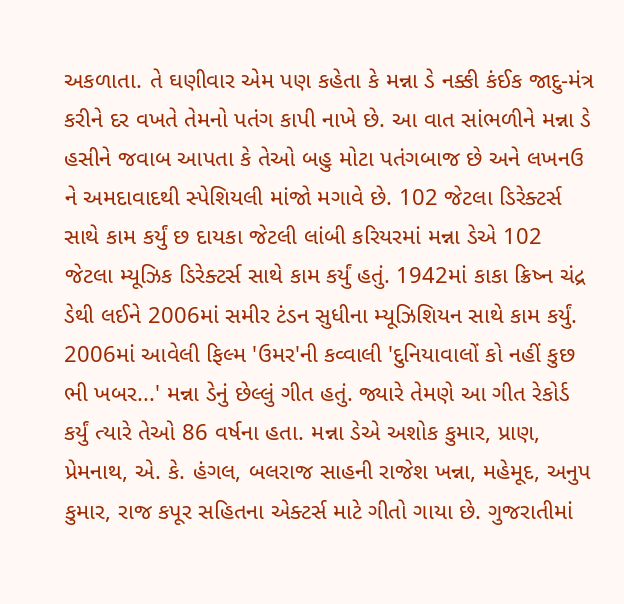અકળાતા. તે ઘણીવાર એમ પણ કહેતા કે મન્ના ડે નક્કી કંઈક જાદુ-મંત્ર કરીને દર વખતે તેમનો પતંગ કાપી નાખે છે. આ વાત સાંભળીને મન્ના ડે હસીને જવાબ આપતા કે તેઓ બહુ મોટા પતંગબાજ છે અને લખનઉ ને અમદાવાદથી સ્પેશિયલી માંજો મગાવે છે. 102 જેટલા ડિરેક્ટર્સ સાથે કામ કર્યું છ દાયકા જેટલી લાંબી કરિયરમાં મન્ના ડેએ 102 જેટલા મ્યૂઝિક ડિરેક્ટર્સ સાથે કામ કર્યું હતું. 1942માં કાકા ક્રિષ્ન ચંદ્ર ડેથી લઈને 2006માં સમીર ટંડન સુધીના મ્યૂઝિશિયન સાથે કામ કર્યું. 2006માં આવેલી ફિલ્મ 'ઉમર'ની કવ્વાલી 'દુનિયાવાલોં કો નહીં કુછ ભી ખબર...' મન્ના ડેનું છેલ્લું ગીત હતું. જ્યારે તેમણે આ ગીત રેકોર્ડ કર્યું ત્યારે તેઓ 86 વર્ષના હતા. મન્ના ડેએ અશોક કુમાર, પ્રાણ, પ્રેમનાથ, એ. કે. હંગલ, બલરાજ સાહની રાજેશ ખન્ના, મહેમૂદ, અનુપ કુમાર, રાજ કપૂર સહિતના એક્ટર્સ માટે ગીતો ગાયા છે. ગુજરાતીમાં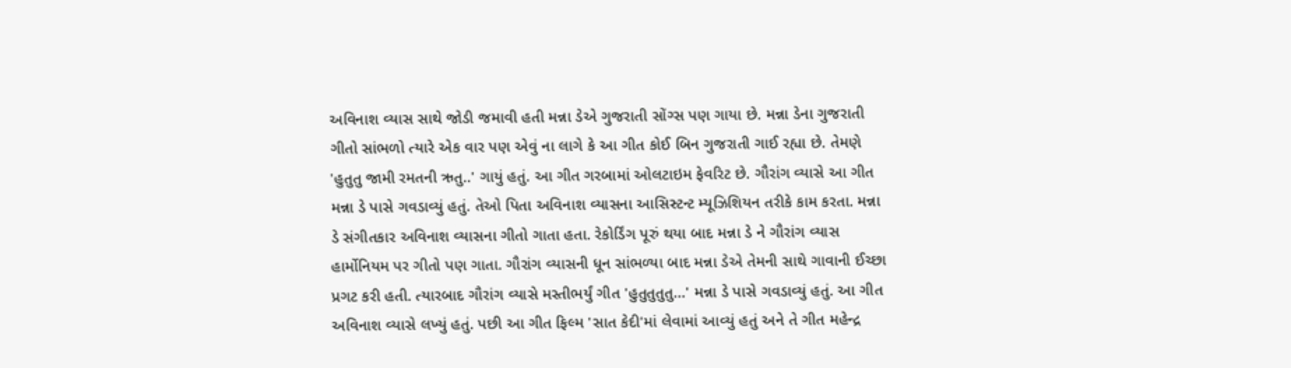અવિનાશ વ્યાસ સાથે જોડી જમાવી હતી મન્ના ડેએ ગુજરાતી સોંગ્સ પણ ગાયા છે. મન્ના ડેના ગુજરાતી ગીતો સાંભળો ત્યારે એક વાર પણ એવું ના લાગે કે આ ગીત કોઈ બિન ગુજરાતી ગાઈ રહ્યા છે. તેમણે 'હુતુતુ જામી રમતની ઋતુ..' ગાયું હતું. આ ગીત ગરબામાં ઓલટાઇમ ફેવરિટ છે. ગૌરાંગ વ્યાસે આ ગીત મન્ના ડે પાસે ગવડાવ્યું હતું. તેઓ પિતા અવિનાશ વ્યાસના આસિસ્ટન્ટ મ્યૂઝિશિયન તરીકે કામ કરતા. મન્ના ડે સંગીતકાર અવિનાશ વ્યાસના ગીતો ગાતા હતા. રેકોર્ડિંગ પૂરું થયા બાદ મન્ના ડે ને ગૌરાંગ વ્યાસ હાર્મોનિયમ પર ગીતો પણ ગાતા. ગૌરાંગ વ્યાસની ધૂન સાંભળ્યા બાદ મન્ના ડેએ તેમની સાથે ગાવાની ઈચ્છા પ્રગટ કરી હતી. ત્યારબાદ ગૌરાંગ વ્યાસે મસ્તીભર્યું ગીત 'હુતુતુતુતુ...' મન્ના ડે પાસે ગવડાવ્યું હતું. આ ગીત અવિનાશ વ્યાસે લખ્યું હતું. પછી આ ગીત ફિલ્મ 'સાત કેદી'માં લેવામાં આવ્યું હતું અને તે ગીત મહેન્દ્ર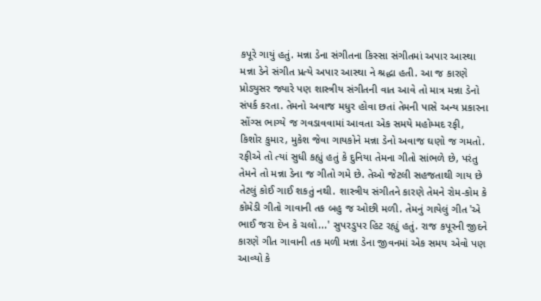કપૂરે ગાયું હતું. મન્ના ડેના સંગીતના કિસ્સા સંગીતમાં અપાર આસ્થા મન્ના ડેને સંગીત પ્રત્યે અપાર આસ્થા ને શ્રદ્ધા હતી. આ જ કારણે પ્રોડ્યુસર જ્યારે પણ શાસ્ત્રીય સંગીતની વાત આવે તો માત્ર મન્ના ડેનો સંપર્ક કરતા. તેમનો અવાજ મધુર હોવા છતાં તેમની પાસે અન્ય પ્રકારના સોંગ્સ ભાગ્યે જ ગવડાવવામાં આવતા એક સમયે મહોમ્મદ રફી, કિશોર કુમાર, મુકેશ જેવા ગાયકોને મન્ના ડેનો અવાજ ઘણો જ ગમતો. રફીએ તો ત્યાં સુધી કહ્યું હતું કે દુનિયા તેમના ગીતો સાંભળે છે, પરંતુ તેમને તો મન્ના ડેના જ ગીતો ગમે છે. તેઓ જેટલી સહજતાથી ગાય છે તેટલું કોઈ ગાઈ શકતું નથી. શાસ્ત્રીય સંગીતને કારણે તેમને રોમ-કોમ કે કોમેડી ગીતો ગાવાની તક બહુ જ ઓછી મળી. તેમનું ગાયેલું ગીત 'એ ભાઈ જરા દેખ કે ચલો...' સુપરડુપર હિટ રહ્યું હતું. રાજ કપૂરની જીદને કારણે ગીત ગાવાની તક મળી મન્ના ડેના જીવનમાં એક સમય એવો પણ આવ્યો કે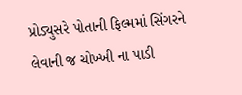પ્રોડ્યુસરે પોતાની ફિલ્મમાં સિંગરને લેવાની જ ચોખ્ખી ના પાડી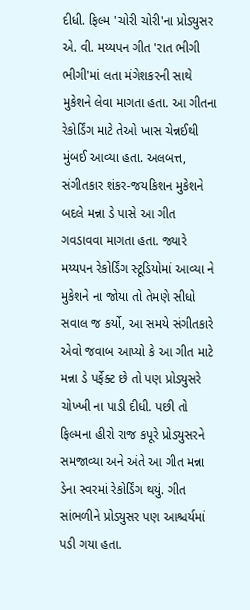દીધી. ફિલ્મ 'ચોરી ચોરી'ના પ્રોડ્યુસર એ. વી. મય્યપન ગીત 'રાત ભીગી ભીગી'માં લતા મંગેશકરની સાથે મુકેશને લેવા માગતા હતા. આ ગીતના રેકોર્ડિંગ માટે તેઓ ખાસ ચેન્નઈથી મુંબઈ આવ્યા હતા. અલબત્ત, સંગીતકાર શંકર-જયકિશન મુકેશને બદલે મન્ના ડે પાસે આ ગીત ગવડાવવા માગતા હતા. જ્યારે મય્યપન રેકોર્ડિંગ સ્ટૂડિયોમાં આવ્યા ને મુકેશને ના જોયા તો તેમણે સીધો સવાલ જ કર્યો, આ સમયે સંગીતકારે એવો જવાબ આપ્યો કે આ ગીત માટે મન્ના ડે પર્ફેક્ટ છે તો પણ પ્રોડ્યુસરે ચોખ્ખી ના પાડી દીધી. પછી તો ફિલ્મના હીરો રાજ કપૂરે પ્રોડ્યુસરને સમજાવ્યા અને અંતે આ ગીત મન્ના ડેના સ્વરમાં રેકોર્ડિંગ થયું. ગીત સાંભળીને પ્રોડ્યુસર પણ આશ્ચર્યમાં પડી ગયા હતા.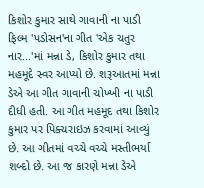કિશોર કુમાર સાથે ગાવાની ના પાડી ફિલ્મ 'પડોસન'ના ગીત 'એક ચતુર નાર...'માં મન્ના ડે, કિશોર કુમાર તથા મહમૂદે સ્વર આપ્યો છે. શરૂઆતમાં મન્ના ડેએ આ ગીત ગાવાની ચોખ્ખી ના પાડી દીધી હતી. આ ગીત મહમૂદ તથા કિશોર કુમાર પર પિક્ચરાઇઝ કરવામાં આવ્યું છે. આ ગીતમાં વચ્ચે વચ્ચે મસ્તીભર્યા શબ્દો છે. આ જ કારણે મન્ના ડેએ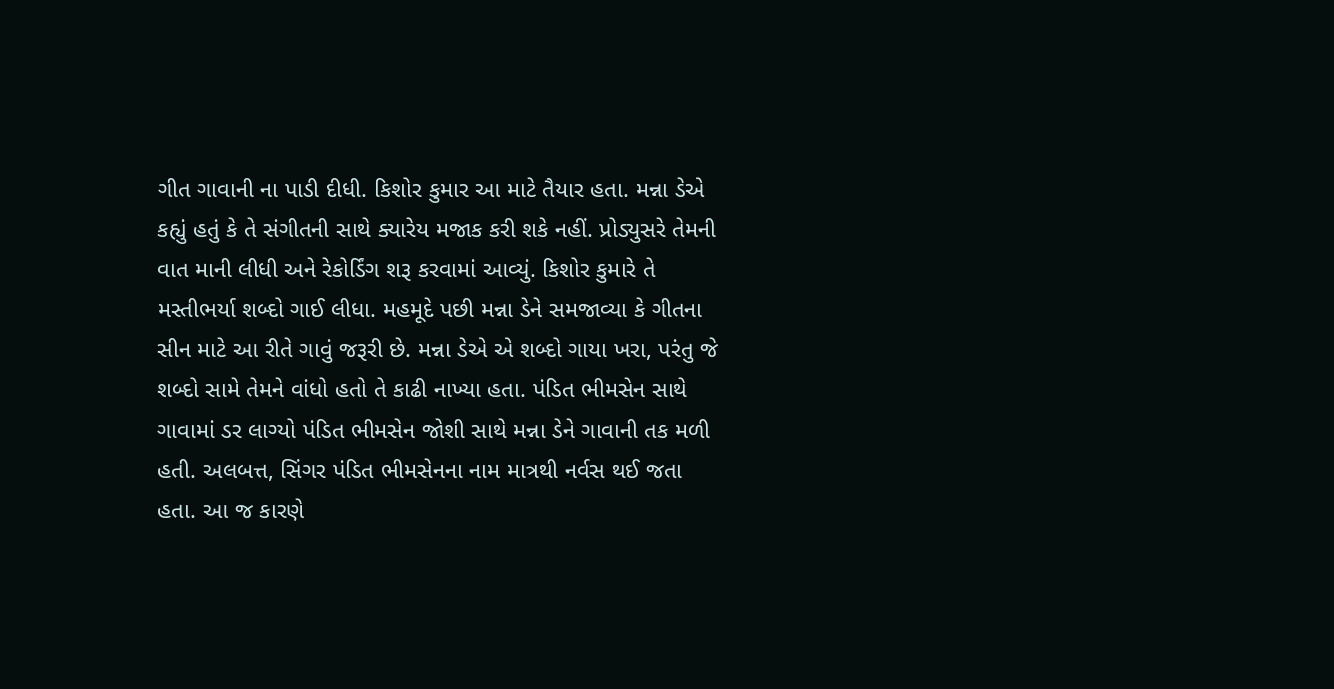ગીત ગાવાની ના પાડી દીધી. કિશોર કુમાર આ માટે તૈયાર હતા. મન્ના ડેએ કહ્યું હતું કે તે સંગીતની સાથે ક્યારેય મજાક કરી શકે નહીં. પ્રોડ્યુસરે તેમની વાત માની લીધી અને રેકોર્ડિંગ શરૂ કરવામાં આવ્યું. કિશોર કુમારે તે મસ્તીભર્યા શબ્દો ગાઈ લીધા. મહમૂદે પછી મન્ના ડેને સમજાવ્યા કે ગીતના સીન માટે આ રીતે ગાવું જરૂરી છે. મન્ના ડેએ એ શબ્દો ગાયા ખરા, પરંતુ જે શબ્દો સામે તેમને વાંધો હતો તે કાઢી નાખ્યા હતા. પંડિત ભીમસેન સાથે ગાવામાં ડર લાગ્યો પંડિત ભીમસેન જોશી સાથે મન્ના ડેને ગાવાની તક મળી હતી. અલબત્ત, સિંગર પંડિત ભીમસેનના નામ માત્રથી નર્વસ થઈ જતા હતા. આ જ કારણે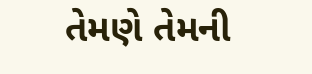તેમણે તેમની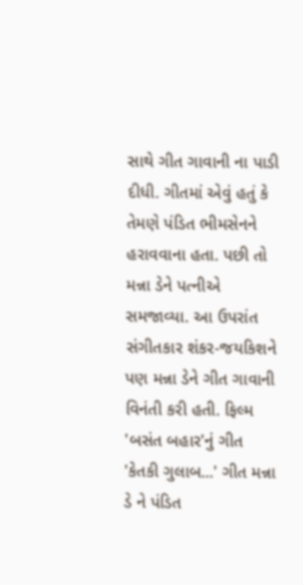સાથે ગીત ગાવાની ના પાડી દીધી. ગીતમાં એવું હતું કે તેમણે પંડિત ભીમસેનને હરાવવાના હતા. પછી તો મન્ના ડેને પત્નીએ સમજાવ્યા. આ ઉપરાંત સંગીતકાર શંકર-જયકિશને પણ મન્ના ડેને ગીત ગાવાની વિનંતી કરી હતી. ફિલ્મ 'બસંત બહાર'નું ગીત 'કેતકી ગુલાબ...' ગીત મન્ના ડે ને પંડિત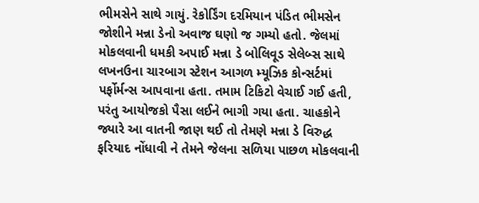ભીમસેને સાથે ગાયું. રેકોર્ડિંગ દરમિયાન પંડિત ભીમસેન જોશીને મન્ના ડેનો અવાજ ઘણો જ ગમ્યો હતો. જેલમાં મોકલવાની ધમકી અપાઈ મન્ના ડે બોલિવૂડ સેલેબ્સ સાથે લખનઉના ચારબાગ સ્ટેશન આગળ મ્યૂઝિક કોન્સર્ટમાં પર્ફોર્મન્સ આપવાના હતા. તમામ ટિકિટો વેચાઈ ગઈ હતી, પરંતુ આયોજકો પૈસા લઈને ભાગી ગયા હતા. ચાહકોને જ્યારે આ વાતની જાણ થઈ તો તેમણે મન્ના ડે વિરુદ્ધ ફરિયાદ નોંધાવી ને તેમને જેલના સળિયા પાછળ મોકલવાની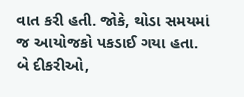વાત કરી હતી. જોકે, થોડા સમયમાં જ આયોજકો પકડાઈ ગયા હતા. બે દીકરીઓ,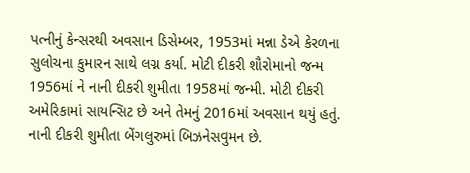પત્નીનું કેન્સરથી અવસાન ડિસેમ્બર, 1953માં મન્ના ડેએ કેરળના સુલોચના કુમારન સાથે લગ્ન કર્યા. મોટી દીકરી શૌરોમાનો જન્મ 1956માં ને નાની દીકરી શુમીતા 1958માં જન્મી. મોટી દીકરી અમેરિકામાં સાયન્સિટ છે અને તેમનું 2016માં અવસાન થયું હતું. નાની દીકરી શુમીતા બેંગલુરુમાં બિઝનેસવુમન છે.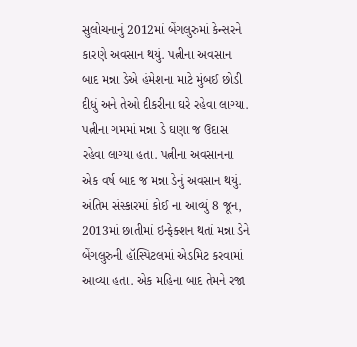સુલોચનાનું 2012માં બેંગલુરુમાં કેન્સરને કારણે અવસાન થયું. પત્નીના અવસાન બાદ મન્ના ડેએ હંમેશના માટે મુંબઈ છોડી દીધું અને તેઓ દીકરીના ઘરે રહેવા લાગ્યા. પત્નીના ગમમાં મન્ના ડે ઘણા જ ઉદાસ રહેવા લાગ્યા હતા. પત્નીના અવસાનના એક વર્ષ બાદ જ મન્ના ડેનું અવસાન થયું. અંતિમ સંસ્કારમાં કોઈ ના આવ્યું 8 જૂન, 2013માં છાતીમાં ઇન્ફેક્શન થતાં મન્ના ડેને બેંગલુરુની હૉસ્પિટલમાં એડમિટ કરવામાં આવ્યા હતા. એક મહિના બાદ તેમને રજા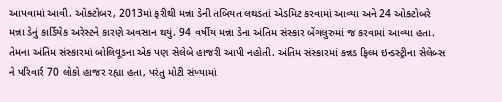આપવામાં આવી. ઓક્ટોબર, 2013માં ફરીથી મન્ના ડેની તબિયત લથડતાં એડમિટ કરવામાં આવ્યા અને 24 ઓક્ટોબરે મન્ના ડેનું કાર્ડિયેક અરેસ્ટને કારણે અવસાન થયું. 94 વર્ષીય મન્ના ડેના અંતિમ સંસ્કાર બેંગલુરુમાં જ કરવામાં આવ્યા હતા. તેમના અંતિમ સંસ્કારમાં બોલિવૂડના એક પણ સેલેબે હાજરી આપી નહોતી. અંતિમ સંસ્કારમાં કન્નડ ફિલ્મ ઇન્ડસ્ટ્રીના સેલેબ્સ ને પરિવાર્ર 70 લોકો હાજર રહ્યા હતા, પરંતુ મોટી સંખ્યામાં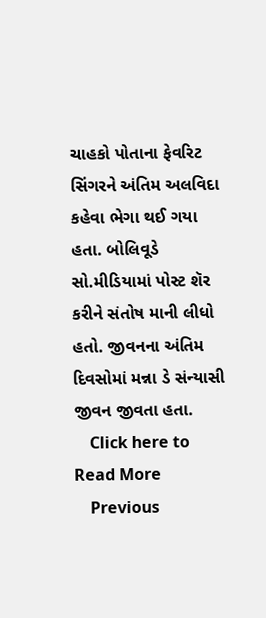ચાહકો પોતાના ફેવરિટ સિંગરને અંતિમ અલવિદા કહેવા ભેગા થઈ ગયા હતા. બોલિવૂડે સો.મીડિયામાં પોસ્ટ શૅર કરીને સંતોષ માની લીધો હતો. જીવનના અંતિમ દિવસોમાં મન્ના ડે સંન્યાસી જીવન જીવતા હતા.
    Click here to Read More
    Previous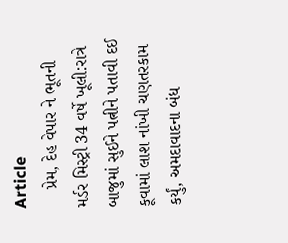Article
    પ્રેમ, દેહ વેપાર ને ભૂતની મર્ડર મિસ્ટ્રી 34 વર્ષે ખૂલી:રાત્રે બાજુમાં સુઈને પત્નીને પતાવી દઈ કૂવામાં લાશ નાંખી ચણતરકામ કર્યું, અમદાવાદના બંધ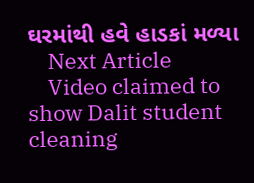ઘરમાંથી હવે હાડકાં મળ્યા
    Next Article
    Video claimed to show Dalit student cleaning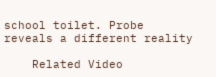school toilet. Probe reveals a different reality

    Related Video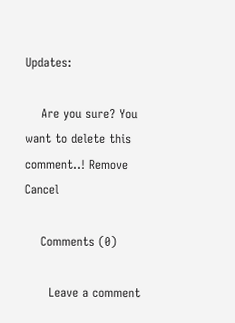Updates:

    Are you sure? You want to delete this comment..! Remove Cancel

    Comments (0)

      Leave a comment